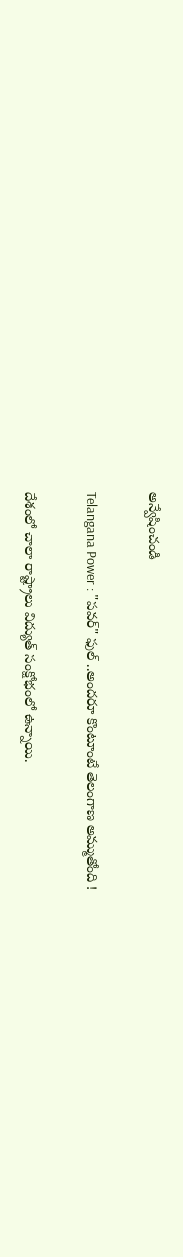అన్వేషించండి

Telangana Power : "పవర్‌" ఫుల్ ..అందరూ కొంటూంటే తెలంగాణ అమ్ముతోంది !

దేశంలో చాలా రాష్ట్రాలు విద్యుత్ సంక్షోభంలో ఉన్నాయి.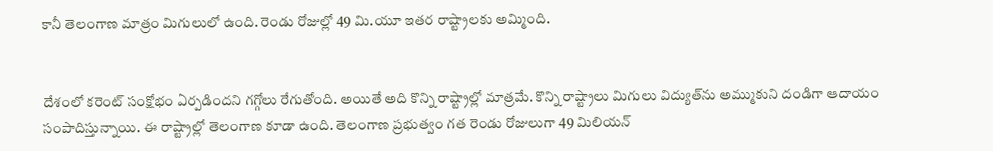కానీ తెలంగాణ మాత్రం మిగులులో ఉంది. రెండు రోజుల్లో 49 మి.యూ ఇతర రాష్ట్రాలకు అమ్మింది.


దేశంలో కరెంట్ సంక్షోభం ఏర్పడిందని గగ్గోలు రేగుతోంది. అయితే అది కొన్ని రాష్ట్రాల్లో మాత్రమే. కొన్ని రాష్ట్రాలు మిగులు విద్యుత్‌ను అమ్ముకుని దండిగా ఆదాయం సంపాదిస్తున్నాయి. ఈ రాష్ట్రాల్లో తెలంగాణ కూడా ఉంది. తెలంగాణ ప్రభుత్వం గత రెండు రోజులుగా 49 మిలియన్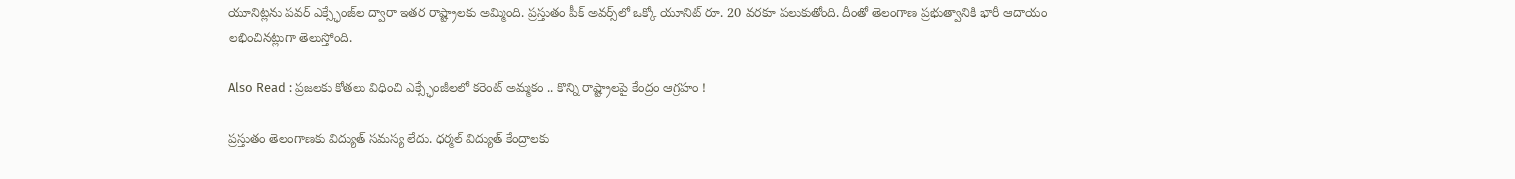యూనిట్లను పవర్ ఎక్స్ఛేంజ్‌ల ద్వారా ఇతర రాష్ట్రాలకు అమ్మింది. ప్రస్తుతం పీక్ అవర్స్‌లో ఒక్కో యూనిట్ రూ. 20 వరకూ పలుకుతోంది. దీంతో తెలంగాణ ప్రభుత్వానికి భారీ ఆదాయం లభించినట్లుగా తెలుస్తోంది.

Also Read : ప్రజలకు కోతలు విధించి ఎక్స్ఛేంజీలలో కరెంట్ అమ్మకం .. కొన్ని రాష్ట్రాలపై కేంద్రం ఆగ్రహం !

ప్రస్తుతం తెలంగాణకు విద్యుత్ సమస్య లేదు. ధర్మల్ విద్యుత్ కేంద్రాలకు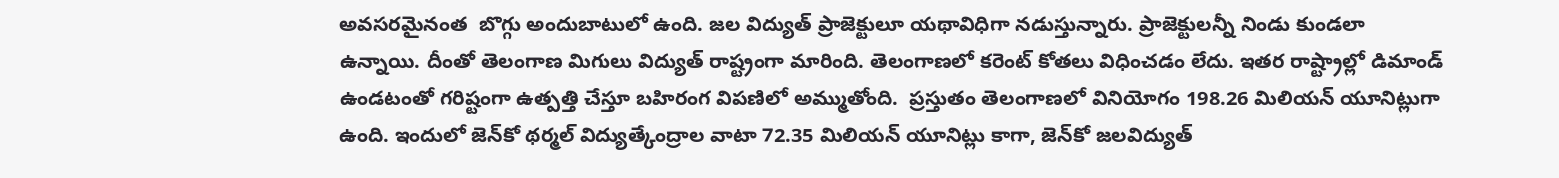అవసరమైనంత  బొగ్గు అందుబాటులో ఉంది. జల విద్యుత్ ప్రాజెక్టులూ యథావిధిగా నడుస్తున్నారు. ప్రాజెక్టులన్నీ నిండు కుండలా ఉన్నాయి. దీంతో తెలంగాణ మిగులు విద్యుత్ రాష్ట్రంగా మారింది. తెలంగాణలో కరెంట్ కోతలు విధించడం లేదు. ఇతర రాష్ట్రాల్లో డిమాండ్ ఉండటంతో గరిష్టంగా ఉత్పత్తి చేస్తూ బహిరంగ విపణిలో అమ్ముతోంది.  ప్రస్తుతం తెలంగాణలో వినియోగం 198.26 మిలియన్‌ యూనిట్లుగా ఉంది. ఇందులో జెన్‌కో థర్మల్‌ విద్యుత్కేంద్రాల వాటా 72.35 మిలియన్‌ యూనిట్లు కాగా, జెన్‌కో జలవిద్యుత్‌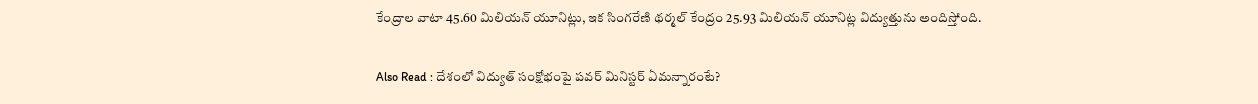కేంద్రాల వాటా 45.60 మిలియన్‌ యూనిట్లు, ఇక సింగరేణి థర్మల్‌ కేంద్రం 25.93 మిలియన్‌ యూనిట్ల విద్యుత్తును అందిస్తోంది.

Also Read : దేశంలో విద్యుత్ సంక్షోభంపై పవర్ మినిస్టర్ ఏమన్నారంటే?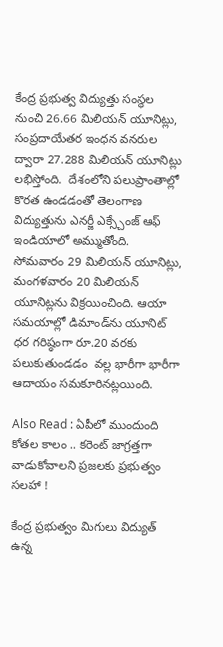కేంద్ర ప్రభుత్వ విద్యుత్తు సంస్థల నుంచి 26.66 మిలియన్‌ యూనిట్లు, సంప్రదాయేతర ఇంధన వనరుల ద్వారా 27.288 మిలియన్‌ యూనిట్లు లభిస్తోంది.  దేశంలోని పలుప్రాంతాల్లో కొరత ఉండడంతో తెలంగాణ విద్యుత్తును ఎనర్జీ ఎక్స్చేంజ్‌ ఆఫ్‌ ఇండియాలో అమ్ముతోంది.  సోమవారం 29 మిలియన్‌ యూనిట్లు, మంగళవారం 20 మిలియన్‌ యూనిట్లను విక్రయించింది. ఆయా సమయాల్లో డిమాండ్‌ను యూనిట్‌ ధర గరిష్ఠంగా రూ.20 వరకు పలుకుతుండడం  వల్ల భారీగా భారీగా ఆదాయం సమకూరినట్లయింది.

Also Read : ఏపీలో ముందుంది కోతల కాలం .. కరెంట్ జాగ్రత్తగా వాడుకోవాలని ప్రజలకు ప్రభుత్వం సలహా !

కేంద్ర ప్రభుత్వం మిగులు విద్యుత్ ఉన్న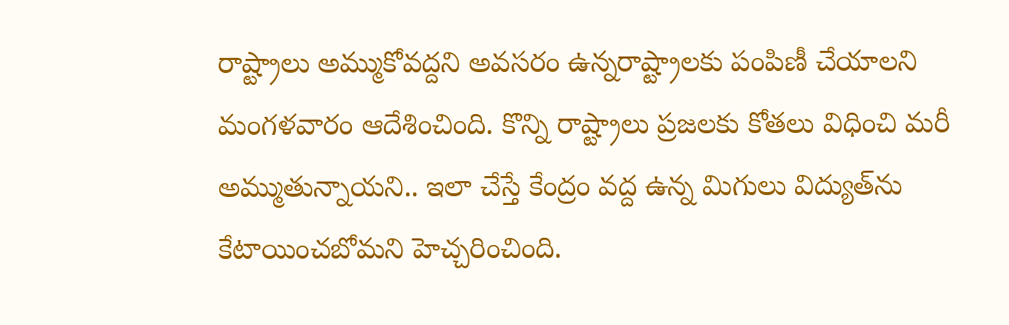రాష్ట్రాలు అమ్ముకోవద్దని అవసరం ఉన్నరాష్ట్రాలకు పంపిణీ చేయాలని మంగళవారం ఆదేశించింది. కొన్ని రాష్ట్రాలు ప్రజలకు కోతలు విధించి మరీ అమ్ముతున్నాయని.. ఇలా చేస్తే కేంద్రం వద్ద ఉన్న మిగులు విద్యుత్‌ను కేటాయించబోమని హెచ్చరించింది.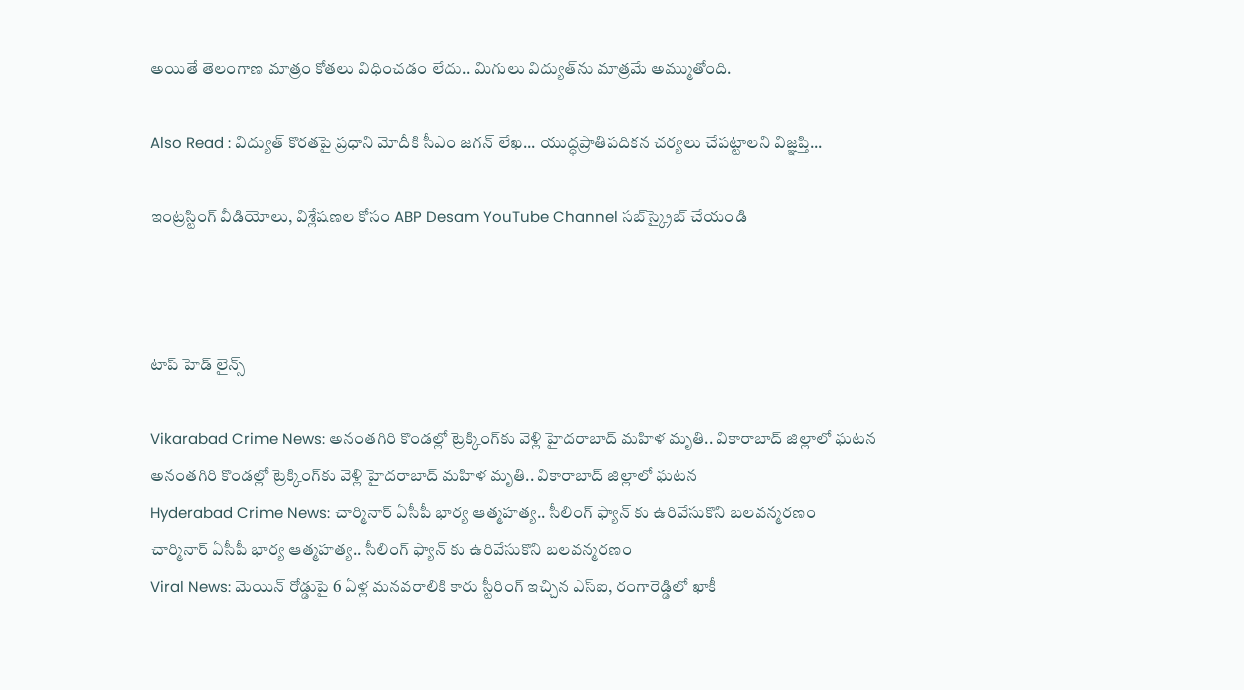అయితే తెలంగాణ మాత్రం కోతలు విధించడం లేదు.. మిగులు విద్యుత్‌ను మాత్రమే అమ్ముతోంది.

Also Read : విద్యుత్ కొరతపై ప్రధాని మోదీకి సీఎం జగన్ లేఖ... యుద్ధప్రాతిపదికన చర్యలు చేపట్టాలని విజ్ఞప్తి...

ఇంట్రస్టింగ్‌ వీడియోలు, విశ్లేషణల కోసం ABP Desam YouTube Channel సబ్‌స్క్రైబ్‌ చేయండి



టాప్ హెడ్ లైన్స్

Vikarabad Crime News: అనంతగిరి కొండల్లో ట్రెక్కింగ్‌కు వెళ్లి హైదరాబాద్ మహిళ మృతి.. వికారాబాద్ జిల్లాలో ఘటన
అనంతగిరి కొండల్లో ట్రెక్కింగ్‌కు వెళ్లి హైదరాబాద్ మహిళ మృతి.. వికారాబాద్ జిల్లాలో ఘటన
Hyderabad Crime News: చార్మినార్ ఏసీపీ భార్య ఆత్మహత్య.. సీలింగ్ ఫ్యాన్ కు ఉరివేసుకొని బలవన్మరణం
చార్మినార్ ఏసీపీ భార్య ఆత్మహత్య.. సీలింగ్ ఫ్యాన్ కు ఉరివేసుకొని బలవన్మరణం
Viral News: మెయిన్ రోడ్డుపై 6 ఏళ్ల మనవరాలికి కారు స్టీరింగ్ ఇచ్చిన ఎస్ఐ, రంగారెడ్డిలో ఖాకీ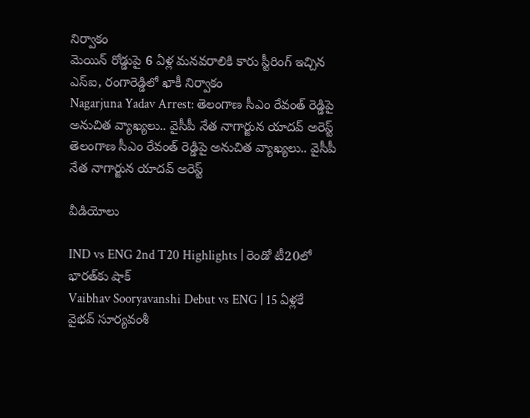నిర్వాకం
మెయిన్ రోడ్డుపై 6 ఏళ్ల మనవరాలికి కారు స్టీరింగ్ ఇచ్చిన ఎస్ఐ, రంగారెడ్డిలో ఖాకీ నిర్వాకం
Nagarjuna Yadav Arrest: తెలంగాణ సీఎం రేవంత్ రెడ్డిపై అనుచిత వ్యాఖ్యలు.. వైసీపీ నేత నాగార్జున యాదవ్ అరెస్ట్
తెలంగాణ సీఎం రేవంత్ రెడ్డిపై అనుచిత వ్యాఖ్యలు.. వైసీపీ నేత నాగార్జున యాదవ్ అరెస్ట్

వీడియోలు

IND vs ENG 2nd T20 Highlights | రెండో టీ20లో భారత్‌కు షాక్
Vaibhav Sooryavanshi Debut vs ENG | 15 ఏళ్లకే వైభవ్ సూర్యవంశీ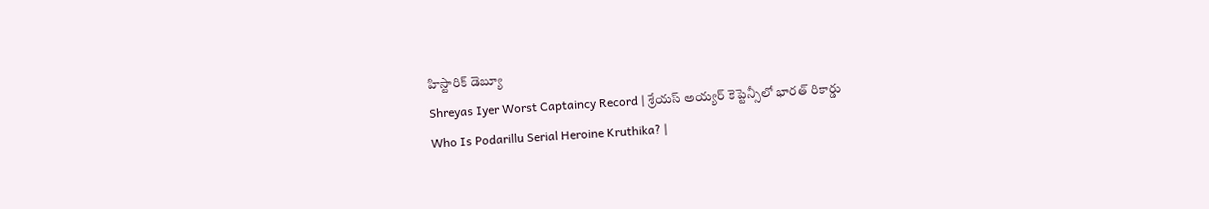హిస్టారిక్ డెబ్యూ
Shreyas Iyer Worst Captaincy Record | శ్రేయస్ అయ్యర్ కెప్టెన్సీలో భారత్ రికార్డు
Who Is Podarillu Serial Heroine Kruthika? |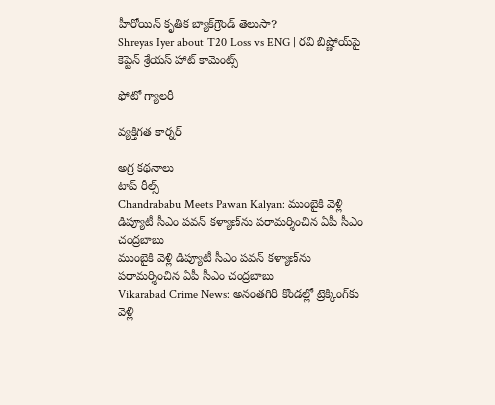హీరోయిన్ కృతిక బ్యాక్‌గ్రౌండ్ తెలుసా?
Shreyas Iyer about T20 Loss vs ENG | రవి బిష్ణోయ్‌పై కెప్టెన్ శ్రేయస్ హాట్ కామెంట్స్

ఫోటో గ్యాలరీ

వ్యక్తిగత కార్నర్

అగ్ర కథనాలు
టాప్ రీల్స్
Chandrababu Meets Pawan Kalyan: ముంబైకి వెళ్లి డిప్యూటీ సీఎం పవన్ కళ్యాణ్‌ను పరామర్శించిన ఏపీ సీఎం చంద్రబాబు
ముంబైకి వెళ్లి డిప్యూటీ సీఎం పవన్ కళ్యాణ్‌ను పరామర్శించిన ఏపీ సీఎం చంద్రబాబు
Vikarabad Crime News: అనంతగిరి కొండల్లో ట్రెక్కింగ్‌కు వెళ్లి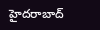హైదరాబాద్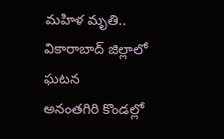మహిళ మృతి.. వికారాబాద్ జిల్లాలో ఘటన
అనంతగిరి కొండల్లో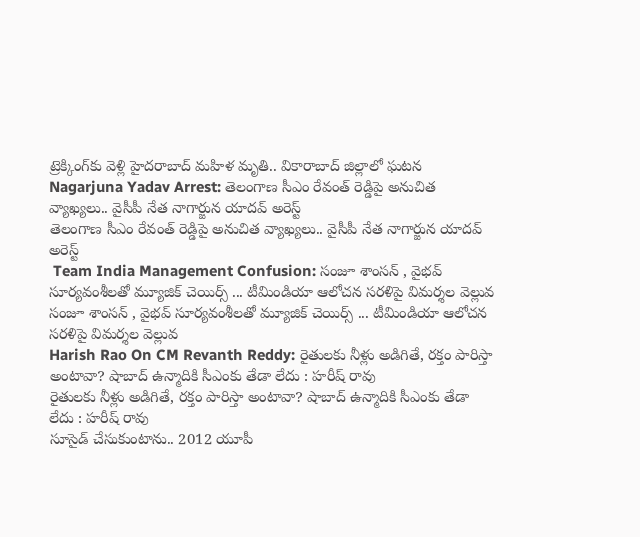ట్రెక్కింగ్‌కు వెళ్లి హైదరాబాద్ మహిళ మృతి.. వికారాబాద్ జిల్లాలో ఘటన
Nagarjuna Yadav Arrest: తెలంగాణ సీఎం రేవంత్ రెడ్డిపై అనుచిత వ్యాఖ్యలు.. వైసీపీ నేత నాగార్జున యాదవ్ అరెస్ట్
తెలంగాణ సీఎం రేవంత్ రెడ్డిపై అనుచిత వ్యాఖ్యలు.. వైసీపీ నేత నాగార్జున యాదవ్ అరెస్ట్
 Team India Management Confusion: సంజూ శాంసన్ , వైభ‌వ్ సూర్య‌వంశీలతో మ్యూజిక్ చెయిర్స్ ... టీమిండియా ఆలోచ‌న స‌ర‌ళిపై విమ‌ర్శ‌ల వెల్లువ‌
సంజూ శాంసన్ , వైభ‌వ్ సూర్య‌వంశీలతో మ్యూజిక్ చెయిర్స్ ... టీమిండియా ఆలోచ‌న స‌ర‌ళిపై విమ‌ర్శ‌ల వెల్లువ‌
Harish Rao On CM Revanth Reddy: రైతులకు నీళ్లు అడిగితే, రక్తం పారిస్తా అంటావా? షాబాద్ ఉన్మాదికి సీఎంకు తేడా లేదు : హరీష్ రావు
రైతులకు నీళ్లు అడిగితే, రక్తం పారిస్తా అంటావా? షాబాద్ ఉన్మాదికి సీఎంకు తేడా లేదు : హరీష్ రావు
సూసైడ్ చేసుకుంటాను.. 2012 యూపీ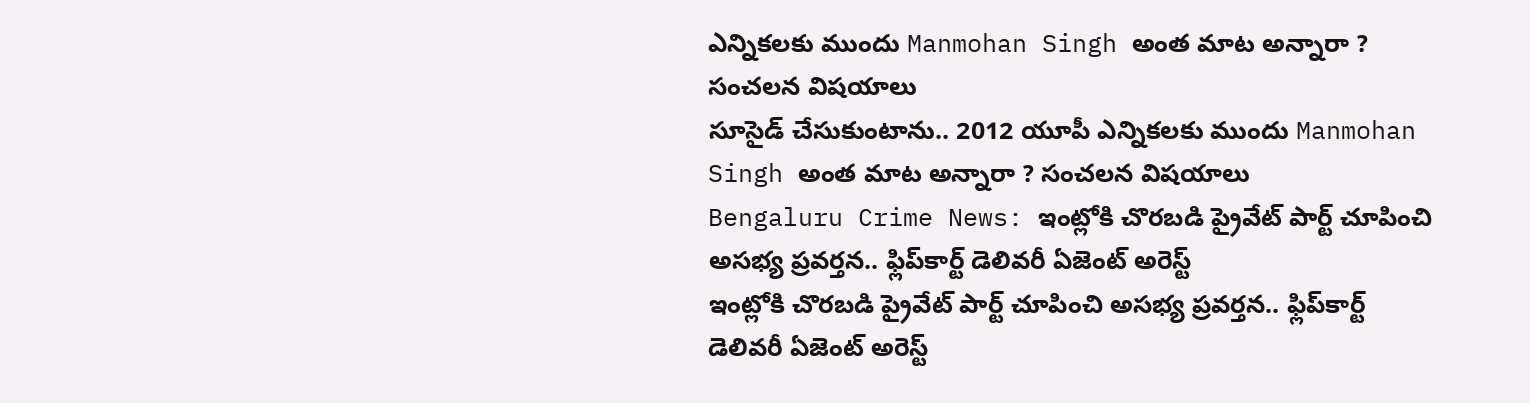ఎన్నికలకు ముందు Manmohan Singh అంత మాట అన్నారా ? సంచలన విషయాలు
సూసైడ్ చేసుకుంటాను.. 2012 యూపీ ఎన్నికలకు ముందు Manmohan Singh అంత మాట అన్నారా ? సంచలన విషయాలు
Bengaluru Crime News: ఇంట్లోకి చొరబడి ప్రైవేట్ పార్ట్ చూపించి అసభ్య ప్రవర్తన.. ఫ్లిప్‌కార్ట్ డెలివరీ ఏజెంట్ అరెస్ట్
ఇంట్లోకి చొరబడి ప్రైవేట్ పార్ట్ చూపించి అసభ్య ప్రవర్తన.. ఫ్లిప్‌కార్ట్ డెలివరీ ఏజెంట్ అరెస్ట్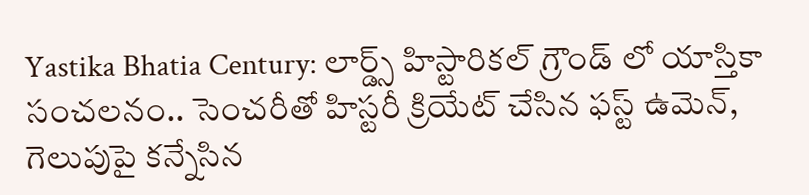Yastika Bhatia Century: లార్డ్స్ హిస్టారికల్ గ్రౌండ్ లో యాస్తికా సంచలనం.. సెంచరీతో హిస్టరీ క్రియేట్ చేసిన ఫస్ట్ ఉమెన్, గెలుపుపై క‌న్నేసిన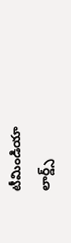టీమిండియా
లార్డ్స్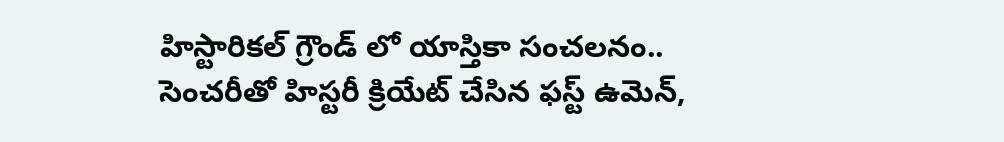హిస్టారికల్ గ్రౌండ్ లో యాస్తికా సంచలనం.. సెంచరీతో హిస్టరీ క్రియేట్ చేసిన ఫస్ట్ ఉమెన్,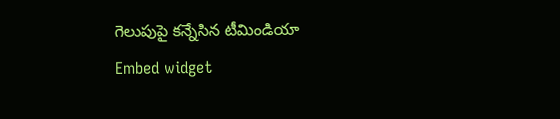గెలుపుపై క‌న్నేసిన టీమిండియా
Embed widget